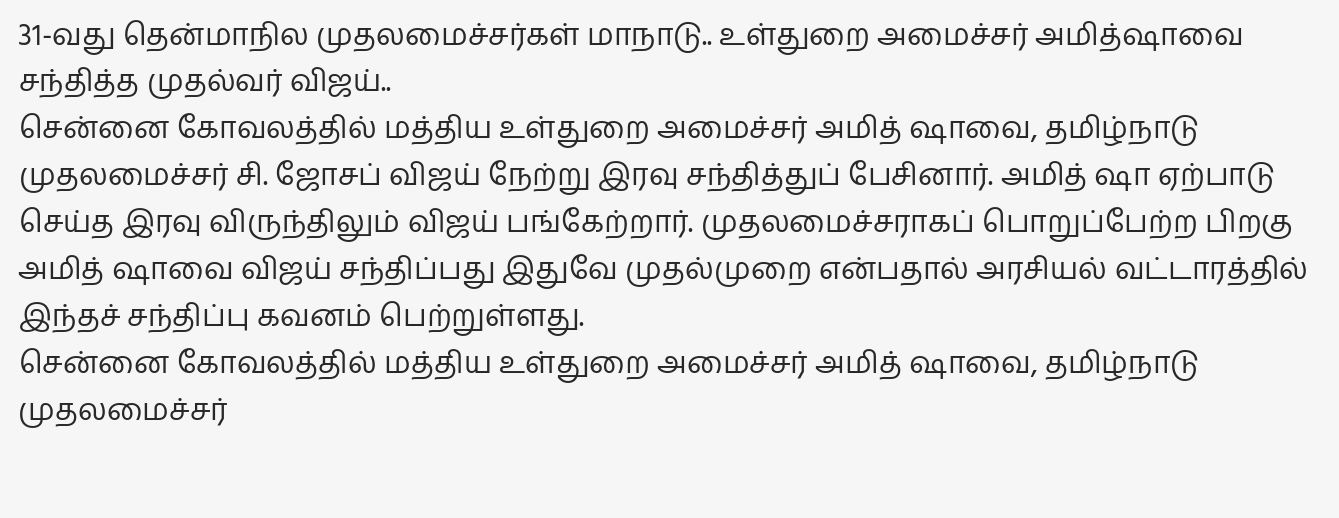31-வது தென்மாநில முதலமைச்சர்கள் மாநாடு.. உள்துறை அமைச்சர் அமித்ஷாவை சந்தித்த முதல்வர் விஜய்..
சென்னை கோவலத்தில் மத்திய உள்துறை அமைச்சர் அமித் ஷாவை, தமிழ்நாடு முதலமைச்சர் சி. ஜோசப் விஜய் நேற்று இரவு சந்தித்துப் பேசினார். அமித் ஷா ஏற்பாடு செய்த இரவு விருந்திலும் விஜய் பங்கேற்றார். முதலமைச்சராகப் பொறுப்பேற்ற பிறகு அமித் ஷாவை விஜய் சந்திப்பது இதுவே முதல்முறை என்பதால் அரசியல் வட்டாரத்தில் இந்தச் சந்திப்பு கவனம் பெற்றுள்ளது.
சென்னை கோவலத்தில் மத்திய உள்துறை அமைச்சர் அமித் ஷாவை, தமிழ்நாடு முதலமைச்சர்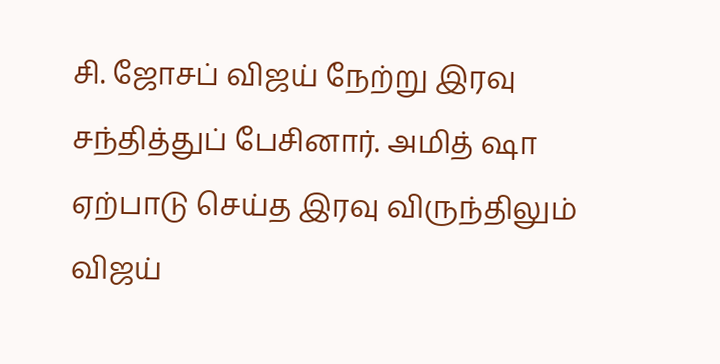சி. ஜோசப் விஜய் நேற்று இரவு சந்தித்துப் பேசினார். அமித் ஷா ஏற்பாடு செய்த இரவு விருந்திலும் விஜய்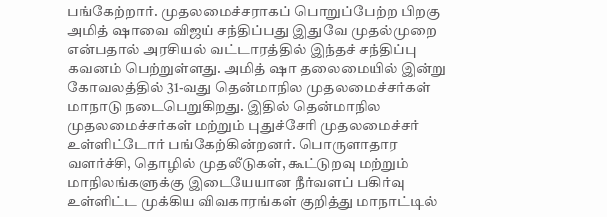பங்கேற்றார். முதலமைச்சராகப் பொறுப்பேற்ற பிறகு அமித் ஷாவை விஜய் சந்திப்பது இதுவே முதல்முறை என்பதால் அரசியல் வட்டாரத்தில் இந்தச் சந்திப்பு கவனம் பெற்றுள்ளது. அமித் ஷா தலைமையில் இன்று கோவலத்தில் 31-வது தென்மாநில முதலமைச்சர்கள் மாநாடு நடைபெறுகிறது. இதில் தென்மாநில முதலமைச்சர்கள் மற்றும் புதுச்சேரி முதலமைச்சர் உள்ளிட்டோர் பங்கேற்கின்றனர். பொருளாதார வளர்ச்சி, தொழில் முதலீடுகள், கூட்டுறவு மற்றும் மாநிலங்களுக்கு இடையேயான நீர்வளப் பகிர்வு உள்ளிட்ட முக்கிய விவகாரங்கள் குறித்து மாநாட்டில்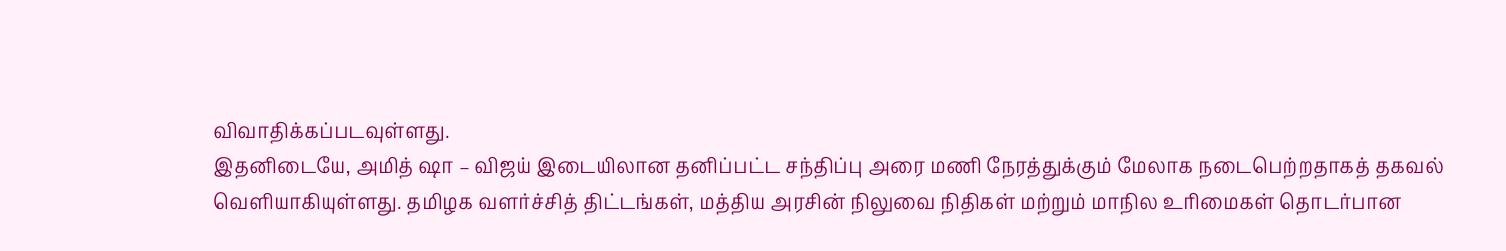விவாதிக்கப்படவுள்ளது.
இதனிடையே, அமித் ஷா – விஜய் இடையிலான தனிப்பட்ட சந்திப்பு அரை மணி நேரத்துக்கும் மேலாக நடைபெற்றதாகத் தகவல் வெளியாகியுள்ளது. தமிழக வளர்ச்சித் திட்டங்கள், மத்திய அரசின் நிலுவை நிதிகள் மற்றும் மாநில உரிமைகள் தொடர்பான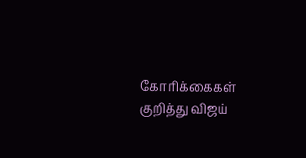கோரிக்கைகள் குறித்து விஜய்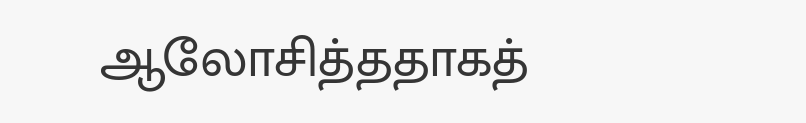ஆலோசித்ததாகத்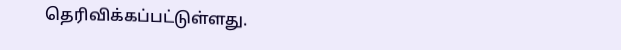தெரிவிக்கப்பட்டுள்ளது.